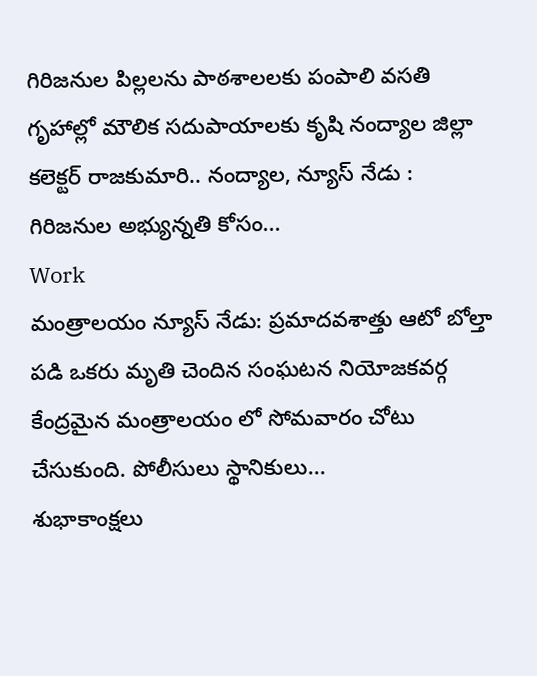గిరిజనుల పిల్లలను పాఠశాలలకు పంపాలి వసతి గృహాల్లో మౌలిక సదుపాయాలకు కృషి నంద్యాల జిల్లా కలెక్టర్ రాజకుమారి.. నంద్యాల, న్యూస్ నేడు : గిరిజనుల అభ్యున్నతి కోసం...
Work
మంత్రాలయం న్యూస్ నేడు: ప్రమాదవశాత్తు ఆటో బోల్తా పడి ఒకరు మృతి చెందిన సంఘటన నియోజకవర్గ కేంద్రమైన మంత్రాలయం లో సోమవారం చోటు చేసుకుంది. పోలీసులు స్థానికులు...
శుభాకాంక్షలు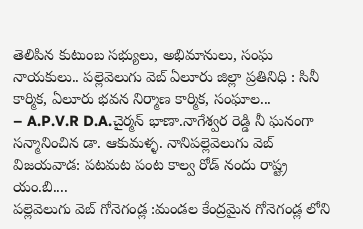తెలిపిన కుటుంబ సభ్యులు, అభిమానులు, సంఘ నాయకులు.. పల్లెవెలుగు వెబ్ ఏలూరు జిల్లా ప్రతినిధి : సినీ కార్మిక, ఏలూరు భవన నిర్మాణ కార్మిక, సంఘాల...
– A.P.V.R D.A.చైర్మన్ భాణా.నాగేశ్వర రెడ్డి నీ ఘనంగా సన్మానించిన డా. ఆకుమళ్ళ. నానిపల్లెవెలుగు వెబ్ విజయవాడ: పటమట పంట కాల్వ రోడ్ నందు రాష్ట్ర యం.బి....
పల్లెవెలుగు వెబ్ గోనెగండ్ల :మండల కేంద్రమైన గోనెగండ్ల లోని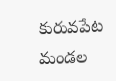కురువపేట మండల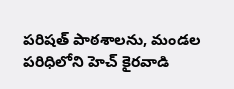పరిషత్ పాఠశాలను, మండల పరిధిలోని హెచ్ కైరవాడి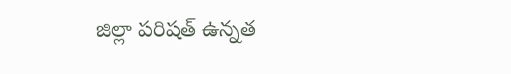జిల్లా పరిషత్ ఉన్నత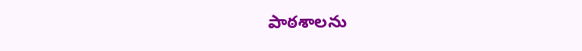పాఠశాలను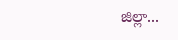జిల్లా...